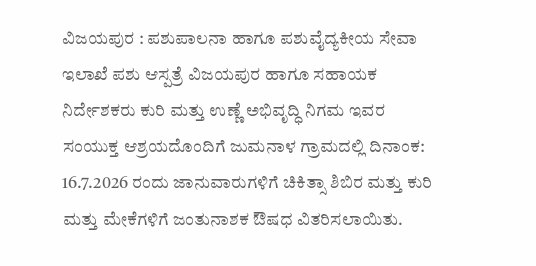ವಿಜಯಪುರ : ಪಶುಪಾಲನಾ ಹಾಗೂ ಪಶುವೈದ್ಯಕೀಯ ಸೇವಾ ಇಲಾಖೆ ಪಶು ಆಸ್ಪತ್ರೆ ವಿಜಯಪುರ ಹಾಗೂ ಸಹಾಯಕ ನಿರ್ದೇಶಕರು ಕುರಿ ಮತ್ತು ಉಣ್ಣೆ ಅಭಿವೃದ್ಧಿ ನಿಗಮ ಇವರ ಸಂಯುಕ್ತ ಆಶ್ರಯದೊಂದಿಗೆ ಜುಮನಾಳ ಗ್ರಾಮದಲ್ಲಿ ದಿನಾಂಕ: 16.7.2026 ರಂದು ಜಾನುವಾರುಗಳಿಗೆ ಚಿಕಿತ್ಸಾ ಶಿಬಿರ ಮತ್ತು ಕುರಿ ಮತ್ತು ಮೇಕೆಗಳಿಗೆ ಜಂತುನಾಶಕ ಔಷಧ ವಿತರಿಸಲಾಯಿತು.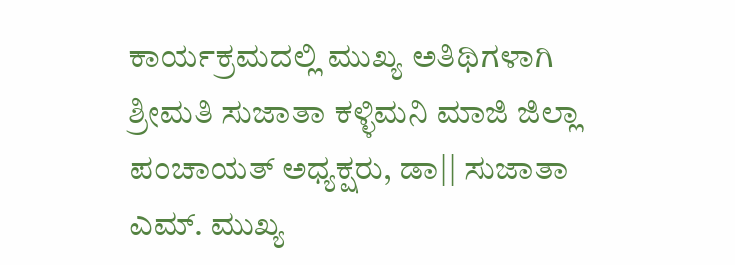ಕಾರ್ಯಕ್ರಮದಲ್ಲಿ ಮುಖ್ಯ ಅತಿಥಿಗಳಾಗಿ ಶ್ರೀಮತಿ ಸುಜಾತಾ ಕಳ್ಳಿಮನಿ ಮಾಜಿ ಜಿಲ್ಲಾ ಪಂಚಾಯತ್ ಅಧ್ಯಕ್ಷರು, ಡಾ|| ಸುಜಾತಾ ಎಮ್. ಮುಖ್ಯ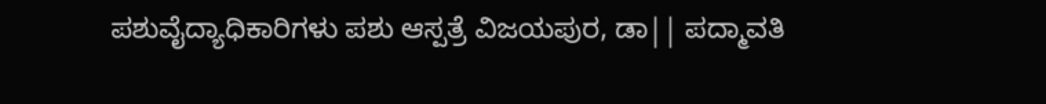ಪಶುವೈದ್ಯಾಧಿಕಾರಿಗಳು ಪಶು ಆಸ್ಪತ್ರೆ ವಿಜಯಪುರ, ಡಾ|| ಪದ್ಮಾವತಿ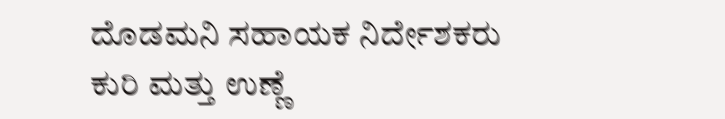ದೊಡಮನಿ ಸಹಾಯಕ ನಿರ್ದೇಶಕರು ಕುರಿ ಮತ್ತು ಉಣ್ಣೆ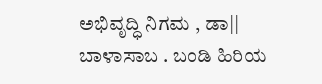ಅಭಿವೃದ್ಧಿ ನಿಗಮ , ಡಾ|| ಬಾಳಾಸಾಬ . ಬಂಡಿ ಹಿರಿಯ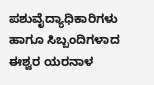ಪಶುವೈದ್ಯಾಧಿಕಾರಿಗಳು ಹಾಗೂ ಸಿಬ್ಬಂದಿಗಳಾದ ಈಶ್ವರ ಯರನಾಳ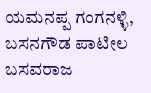ಯಮನಪ್ಪ ಗಂಗನಳ್ಳಿ, ಬಸನಗೌಡ ಪಾಟೀಲ ಬಸವರಾಜ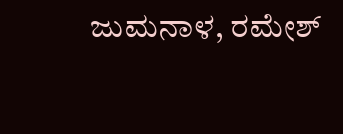ಜುಮನಾಳ, ರಮೇಶ್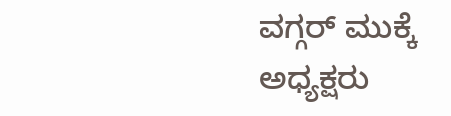ವಗ್ಗರ್ ಮುಕ್ಕೆ ಅಧ್ಯಕ್ಷರು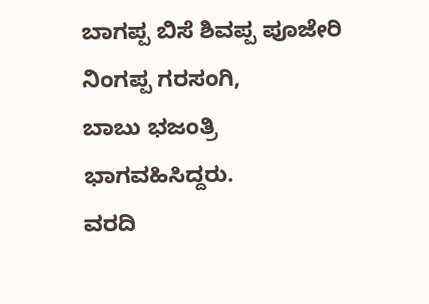ಬಾಗಪ್ಪ ಬಿಸೆ ಶಿವಪ್ಪ ಪೂಜೇರಿ ನಿಂಗಪ್ಪ ಗರಸಂಗಿ,
ಬಾಬು ಭಜಂತ್ರಿ ಭಾಗವಹಿಸಿದ್ದರು.
ವರದಿ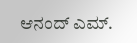ಆನಂದ್ ಎಮ್.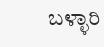ಬಳ್ಳಾರಿ